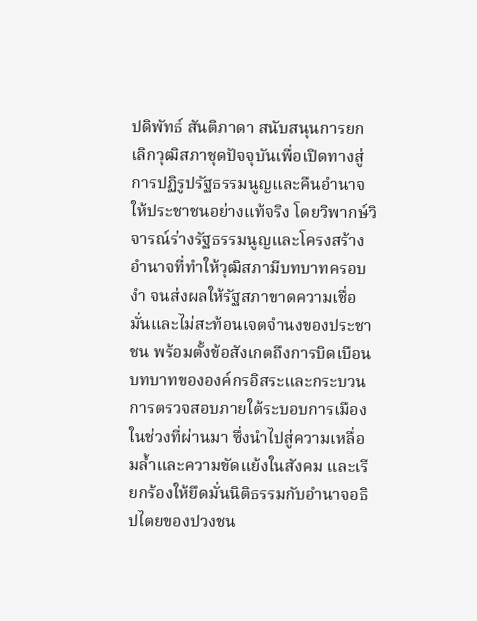ปดิพัทธ์ สันติภาดา สนับสนุนการยกเลิกวุฒิสภาชุดปัจจุบันเพื่อเปิดทางสู่การปฏิรูปรัฐธรรมนูญและคืนอำนาจให้ประชาชนอย่างแท้จริง โดยวิพากษ์วิจารณ์ร่างรัฐธรรมนูญและโครงสร้างอำนาจที่ทำให้วุฒิสภามีบทบาทครอบงำ จนส่งผลให้รัฐสภาขาดความเชื่อมั่นและไม่สะท้อนเจตจำนงของประชาชน พร้อมตั้งข้อสังเกตถึงการบิดเบือนบทบาทขององค์กรอิสระและกระบวนการตรวจสอบภายใต้ระบอบการเมืองในช่วงที่ผ่านมา ซึ่งนำไปสู่ความเหลื่อมล้ำและความขัดแย้งในสังคม และเรียกร้องให้ยึดมั่นนิติธรรมกับอำนาจอธิปไตยของปวงชน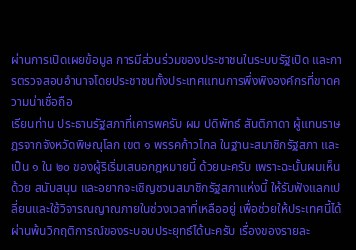ผ่านการเปิดเผยข้อมูล การมีส่วนร่วมของประชาชนในระบบรัฐเปิด และการตรวจสอบอำนาจโดยประชาชนทั้งประเทศแทนการพึ่งพิงองค์กรที่ขาดความน่าเชื่อถือ
เรียนท่าน ประธานรัฐสภาที่เคารพครับ ผม ปดิพัทธ์ สันติภาดา ผู้แทนราษฎรจากจังหวัดพิษณุโลก เขต ๑ พรรคก้าวไกล ในฐานะสมาชิกรัฐสภา และเป็น ๑ ใน ๒๐ ของผู้ริเริ่มเสนอกฎหมายนี้ ด้วยนะครับ เพราะฉะนั้นผมเห็นด้วย สนับสนุน และอยากจะเชิญชวนสมาชิกรัฐสภาแห่งนี้ ให้รับฟังแลกเปลี่ยนและใช้วิจารณญาณภายในช่วงเวลาที่เหลืออยู่ เพื่อช่วยให้ประเทศนี้ได้ ผ่านพ้นวิกฤติการณ์ของระบอบประยุทธ์ได้นะครับ เรื่องของรายละ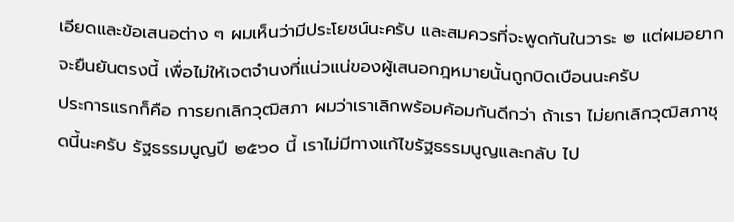เอียดและข้อเสนอต่าง ๆ ผมเห็นว่ามีประโยชน์นะครับ และสมควรที่จะพูดกันในวาระ ๒ แต่ผมอยากจะยืนยันตรงนี้ เพื่อไม่ให้เจตจำนงที่แน่วแน่ของผู้เสนอกฎหมายนั้นถูกบิดเบือนนะครับ
ประการแรกก็คือ การยกเลิกวุฒิสภา ผมว่าเราเลิกพร้อมค้อมกันดีกว่า ถ้าเรา ไม่ยกเลิกวุฒิสภาชุดนี้นะครับ รัฐธรรมนูญปี ๒๕๖๐ นี้ เราไม่มีทางแก้ไขรัฐธรรมนูญและกลับ ไป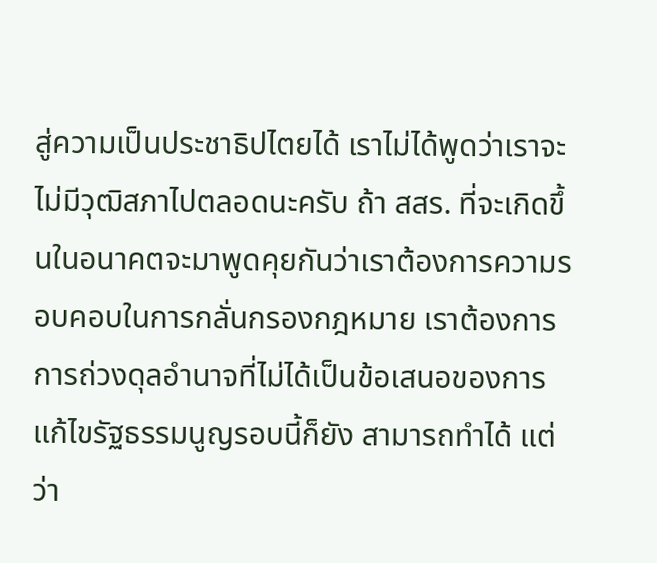สู่ความเป็นประชาธิปไตยได้ เราไม่ได้พูดว่าเราจะไม่มีวุฒิสภาไปตลอดนะครับ ถ้า สสร. ที่จะเกิดขึ้นในอนาคตจะมาพูดคุยกันว่าเราต้องการความรอบคอบในการกลั่นกรองกฎหมาย เราต้องการการถ่วงดุลอำนาจที่ไม่ได้เป็นข้อเสนอของการแก้ไขรัฐธรรมนูญรอบนี้ก็ยัง สามารถทำได้ แต่ว่า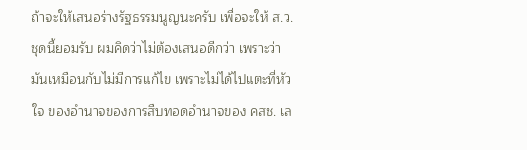ถ้าจะให้เสนอร่างรัฐธรรมนูญนะครับ เพื่อจะให้ ส.ว. ชุดนี้ยอมรับ ผมคิดว่าไม่ต้องเสนอดีกว่า เพราะว่ามันเหมือนกับไม่มีการแก้ไข เพราะไม่ได้ไปแตะที่หัวใจ ของอำนาจของการสืบทอดอำนาจของ คสช. เล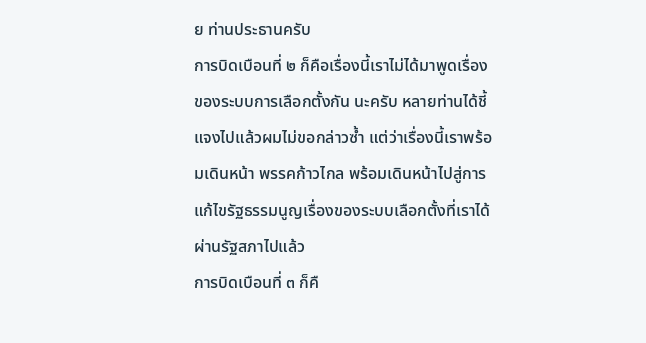ย ท่านประธานครับ
การบิดเบือนที่ ๒ ก็คือเรื่องนี้เราไม่ได้มาพูดเรื่องของระบบการเลือกตั้งกัน นะครับ หลายท่านได้ชี้แจงไปแล้วผมไม่ขอกล่าวซ้ำ แต่ว่าเรื่องนี้เราพร้อมเดินหน้า พรรคก้าวไกล พร้อมเดินหน้าไปสู่การแก้ไขรัฐธรรมนูญเรื่องของระบบเลือกตั้งที่เราได้ผ่านรัฐสภาไปแล้ว
การบิดเบือนที่ ๓ ก็คื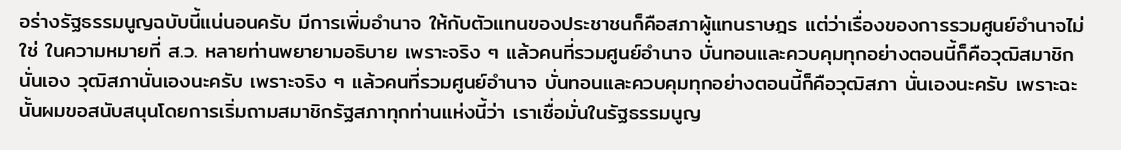อร่างรัฐธรรมนูญฉบับนี้แน่นอนครับ มีการเพิ่มอำนาจ ให้กับตัวแทนของประชาชนก็คือสภาผู้แทนราษฎร แต่ว่าเรื่องของการรวมศูนย์อำนาจไม่ใช่ ในความหมายที่ ส.ว. หลายท่านพยายามอธิบาย เพราะจริง ๆ แล้วคนที่รวมศูนย์อำนาจ บั่นทอนและควบคุมทุกอย่างตอนนี้ก็คือวุฒิสมาชิกนั่นเอง วุฒิสภานั่นเองนะครับ เพราะจริง ๆ แล้วคนที่รวมศูนย์อำนาจ บั่นทอนและควบคุมทุกอย่างตอนนี้ก็คือวุฒิสภา นั่นเองนะครับ เพราะฉะนั้นผมขอสนับสนุนโดยการเริ่มถามสมาชิกรัฐสภาทุกท่านแห่งนี้ว่า เราเชื่อมั่นในรัฐธรรมนูญ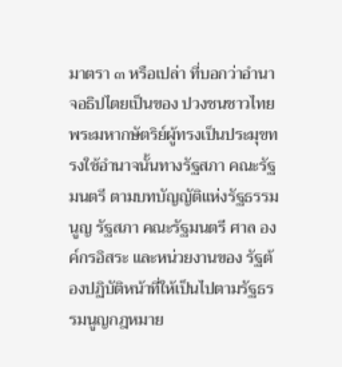มาตรา ๓ หรือเปล่า ที่บอกว่าอำนาจอธิปไตยเป็นของ ปวงชนชาวไทย พระมหากษัตริย์ผู้ทรงเป็นประมุขทรงใช้อำนาจนั้นทางรัฐสภา คณะรัฐมนตรี ตามบทบัญญัติแห่งรัฐธรรมนูญ รัฐสภา คณะรัฐมนตรี ศาล องค์กรอิสระ และหน่วยงานของ รัฐต้องปฏิบัติหน้าที่ให้เป็นไปตามรัฐธรรมนูญกฎหมาย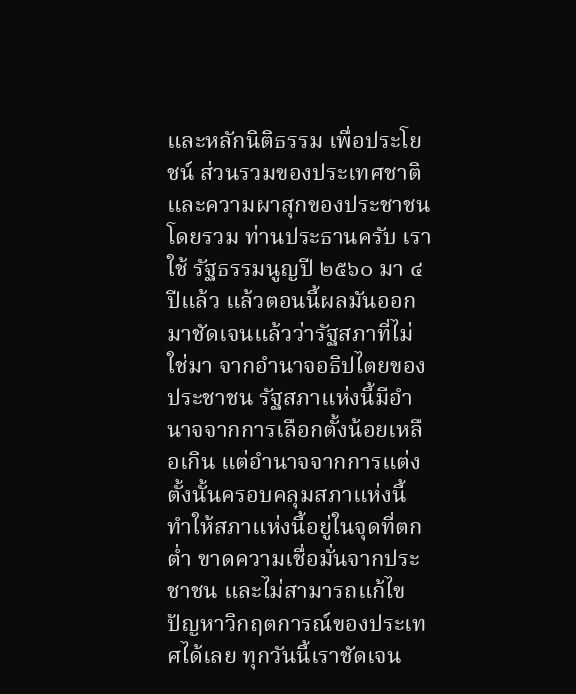และหลักนิติธรรม เพื่อประโยชน์ ส่วนรวมของประเทศชาติและความผาสุกของประชาชนโดยรวม ท่านประธานครับ เราใช้ รัฐธรรมนูญปี ๒๕๖๐ มา ๔ ปีแล้ว แล้วตอนนี้ผลมันออกมาชัดเจนแล้วว่ารัฐสภาที่ไม่ใช่มา จากอำนาจอธิปไตยของประชาชน รัฐสภาแห่งนี้มีอำนาจจากการเลือกตั้งน้อยเหลือเกิน แต่อำนาจจากการแต่งตั้งนั้นครอบคลุมสภาแห่งนี้ ทำให้สภาแห่งนี้อยู่ในจุดที่ตกต่ำ ขาดความเชื่อมั่นจากประชาชน และไม่สามารถแก้ไขปัญหาวิกฤตการณ์ของประเทศได้เลย ทุกวันนี้เราชัดเจน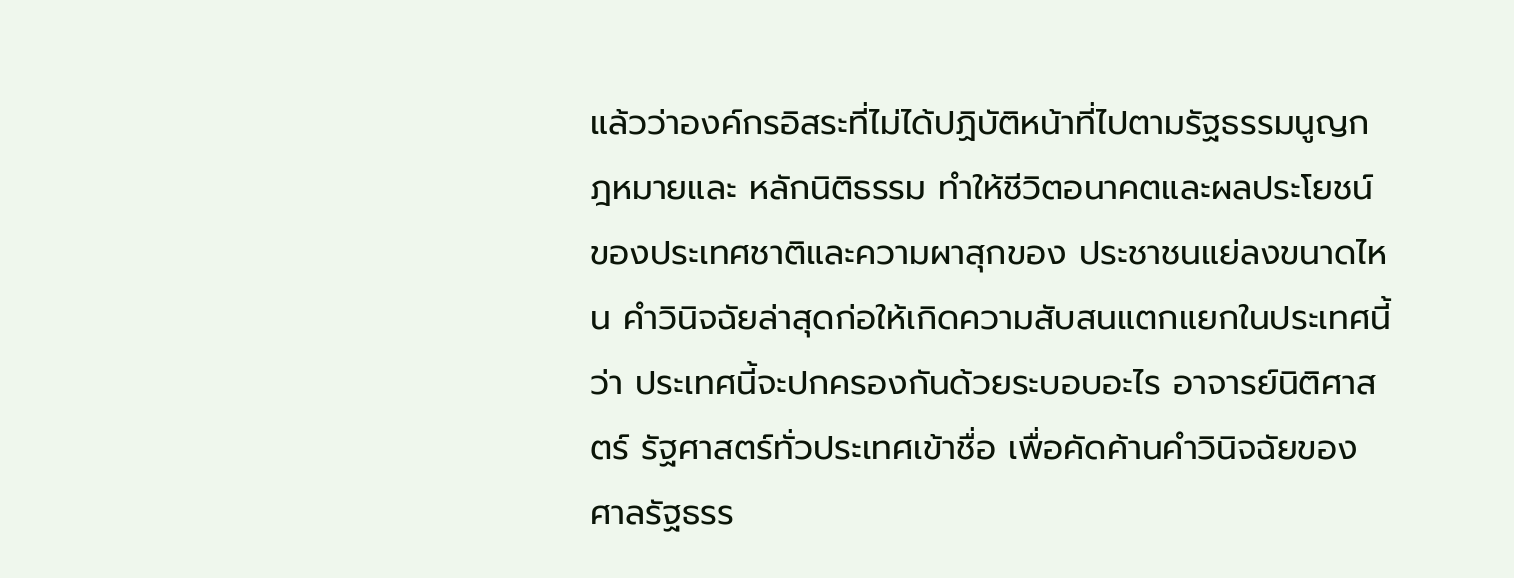แล้วว่าองค์กรอิสระที่ไม่ได้ปฏิบัติหน้าที่ไปตามรัฐธรรมนูญกฎหมายและ หลักนิติธรรม ทำให้ชีวิตอนาคตและผลประโยชน์ของประเทศชาติและความผาสุกของ ประชาชนแย่ลงขนาดไหน คำวินิจฉัยล่าสุดก่อให้เกิดความสับสนแตกแยกในประเทศนี้ว่า ประเทศนี้จะปกครองกันด้วยระบอบอะไร อาจารย์นิติศาสตร์ รัฐศาสตร์ทั่วประเทศเข้าชื่อ เพื่อคัดค้านคำวินิจฉัยของศาลรัฐธรร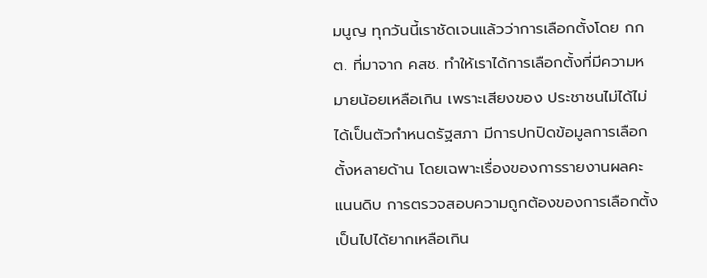มนูญ ทุกวันนี้เราชัดเจนแล้วว่าการเลือกตั้งโดย กกต. ที่มาจาก คสช. ทำให้เราได้การเลือกตั้งที่มีความหมายน้อยเหลือเกิน เพราะเสียงของ ประชาชนไม่ได้ไม่ได้เป็นตัวกำหนดรัฐสภา มีการปกปิดข้อมูลการเลือกตั้งหลายด้าน โดยเฉพาะเรื่องของการรายงานผลคะแนนดิบ การตรวจสอบความถูกต้องของการเลือกตั้ง เป็นไปได้ยากเหลือเกิน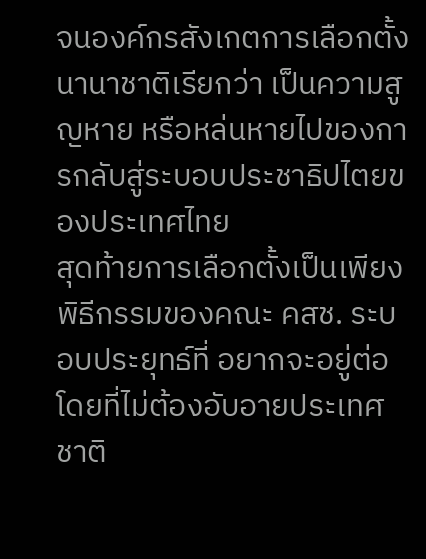จนองค์กรสังเกตการเลือกตั้งนานาชาติเรียกว่า เป็นความสูญหาย หรือหล่นหายไปของการกลับสู่ระบอบประชาธิปไตยของประเทศไทย
สุดท้ายการเลือกตั้งเป็นเพียงพิธีกรรมของคณะ คสช. ระบอบประยุทธ์ที่ อยากจะอยู่ต่อโดยที่ไม่ต้องอับอายประเทศชาติ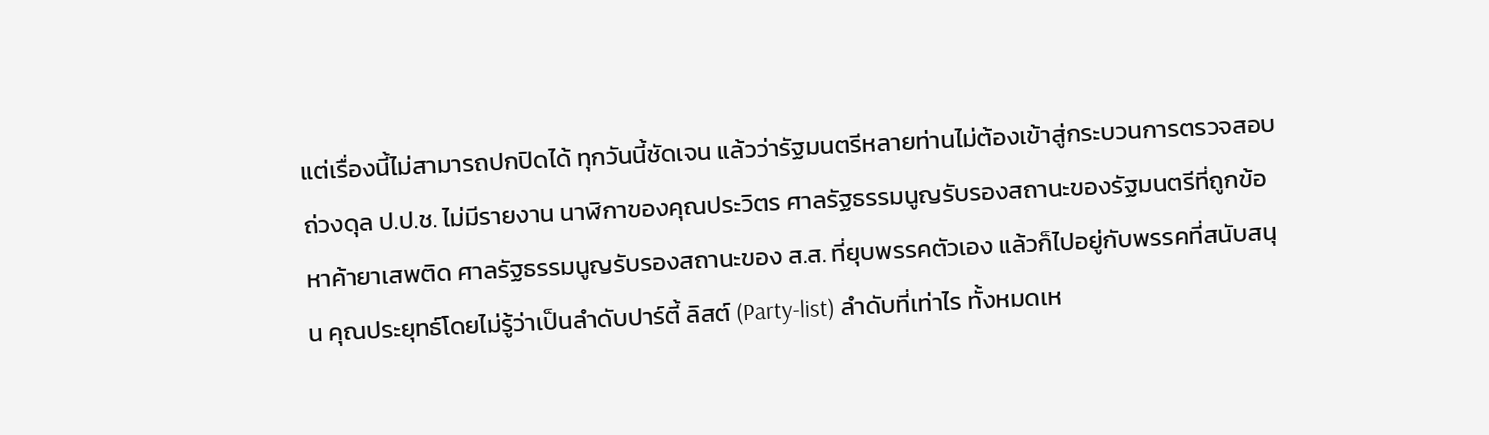แต่เรื่องนี้ไม่สามารถปกปิดได้ ทุกวันนี้ชัดเจน แล้วว่ารัฐมนตรีหลายท่านไม่ต้องเข้าสู่กระบวนการตรวจสอบถ่วงดุล ป.ป.ช. ไม่มีรายงาน นาฬิกาของคุณประวิตร ศาลรัฐธรรมนูญรับรองสถานะของรัฐมนตรีที่ถูกข้อหาค้ายาเสพติด ศาลรัฐธรรมนูญรับรองสถานะของ ส.ส. ที่ยุบพรรคตัวเอง แล้วก็ไปอยู่กับพรรคที่สนับสนุน คุณประยุทธ์โดยไม่รู้ว่าเป็นลำดับปาร์ตี้ ลิสต์ (Party-list) ลำดับที่เท่าไร ทั้งหมดเห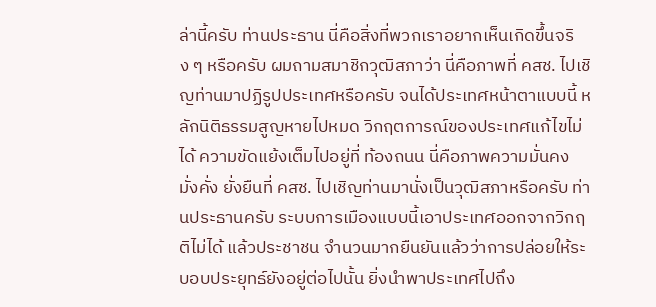ล่านี้ครับ ท่านประธาน นี่คือสิ่งที่พวกเราอยากเห็นเกิดขึ้นจริง ๆ หรือครับ ผมถามสมาชิกวุฒิสภาว่า นี่คือภาพที่ คสช. ไปเชิญท่านมาปฏิรูปประเทศหรือครับ จนได้ประเทศหน้าตาแบบนี้ หลักนิติธรรมสูญหายไปหมด วิกฤตการณ์ของประเทศแก้ไขไม่ได้ ความขัดแย้งเต็มไปอยู่ที่ ท้องถนน นี่คือภาพความมั่นคง มั่งคั่ง ยั่งยืนที่ คสช. ไปเชิญท่านมานั่งเป็นวุฒิสภาหรือครับ ท่านประธานครับ ระบบการเมืองแบบนี้เอาประเทศออกจากวิกฤติไม่ได้ แล้วประชาชน จำนวนมากยืนยันแล้วว่าการปล่อยให้ระบอบประยุทธ์ยังอยู่ต่อไปนั้น ยิ่งนำพาประเทศไปถึง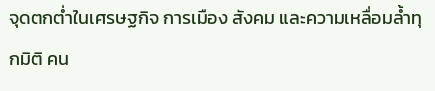จุดตกต่ำในเศรษฐกิจ การเมือง สังคม และความเหลื่อมล้ำทุกมิติ คน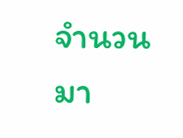จำนวนมา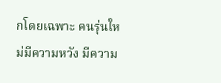กโดยเฉพาะ คนรุ่นใหม่มีความหวัง มีความ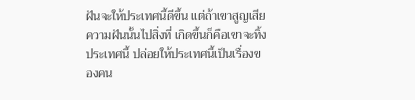ฝันจะให้ประเทศนี้ดีขึ้น แต่ถ้าเขาสูญเสียความฝันนั้นไปสิ่งที่ เกิดขึ้นก็คือเขาจะทิ้งประเทศนี้ ปล่อยให้ประเทศนี้เป็นเรื่องของคน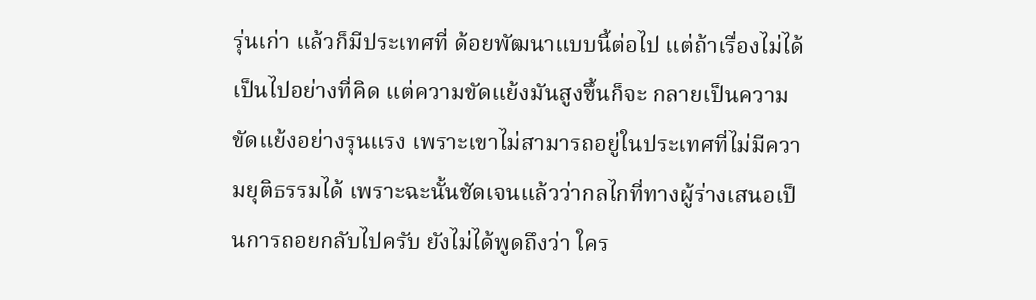รุ่นเก่า แล้วก็มีประเทศที่ ด้อยพัฒนาแบบนี้ต่อไป แต่ถ้าเรื่องไม่ได้เป็นไปอย่างที่คิด แต่ความขัดแย้งมันสูงขึ้นก็จะ กลายเป็นความขัดแย้งอย่างรุนแรง เพราะเขาไม่สามารถอยู่ในประเทศที่ไม่มีความยุติธรรมได้ เพราะฉะนั้นชัดเจนแล้วว่ากลไกที่ทางผู้ร่างเสนอเป็นการถอยกลับไปครับ ยังไม่ได้พูดถึงว่า ใคร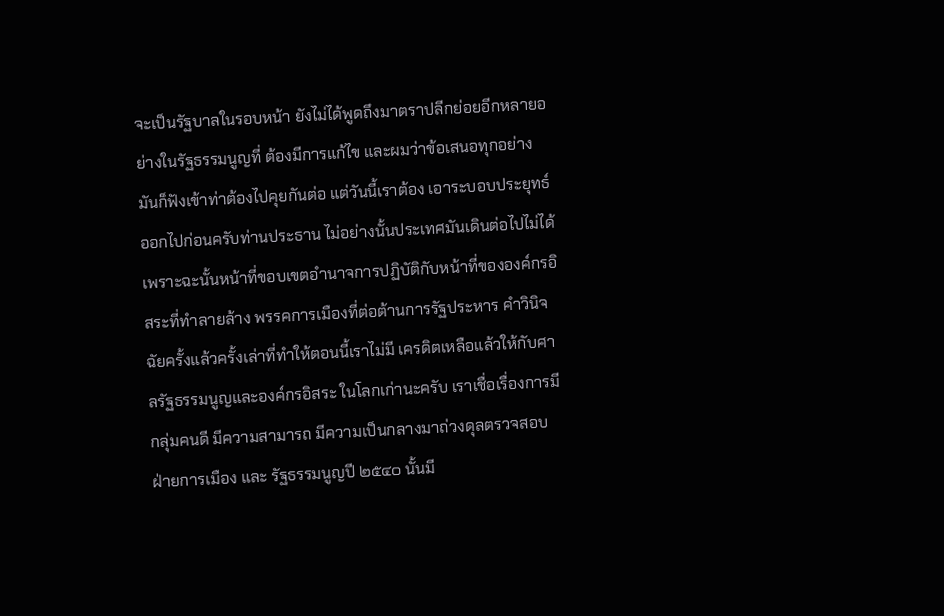จะเป็นรัฐบาลในรอบหน้า ยังไม่ได้พูดถึงมาตราปลีกย่อยอีกหลายอย่างในรัฐธรรมนูญที่ ต้องมีการแก้ไข และผมว่าข้อเสนอทุกอย่างมันก็ฟังเข้าท่าต้องไปคุยกันต่อ แต่วันนี้เราต้อง เอาระบอบประยุทธ์ออกไปก่อนครับท่านประธาน ไม่อย่างนั้นประเทศมันเดินต่อไปไม่ได้ เพราะฉะนั้นหน้าที่ขอบเขตอำนาจการปฏิบัติกับหน้าที่ขององค์กรอิสระที่ทำลายล้าง พรรคการเมืองที่ต่อต้านการรัฐประหาร คำวินิจฉัยครั้งแล้วครั้งเล่าที่ทำให้ตอนนี้เราไม่มี เครดิตเหลือแล้วให้กับศาลรัฐธรรมนูญและองค์กรอิสระ ในโลกเก่านะครับ เราเชื่อเรื่องการมี กลุ่มคนดี มีความสามารถ มีความเป็นกลางมาถ่วงดุลตรวจสอบฝ่ายการเมือง และ รัฐธรรมนูญปี ๒๕๔๐ นั้นมี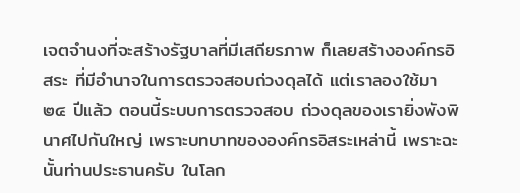เจตจำนงที่จะสร้างรัฐบาลที่มีเสถียรภาพ ก็เลยสร้างองค์กรอิสระ ที่มีอำนาจในการตรวจสอบถ่วงดุลได้ แต่เราลองใช้มา ๒๔ ปีแล้ว ตอนนี้ระบบการตรวจสอบ ถ่วงดุลของเรายิ่งพังพินาศไปกันใหญ่ เพราะบทบาทขององค์กรอิสระเหล่านี้ เพราะฉะนั้นท่านประธานครับ ในโลก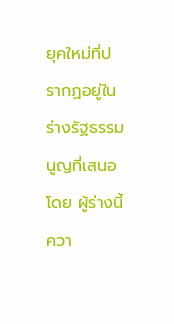ยุคใหม่ที่ปรากฏอยู่ในร่างรัฐธรรมนูญที่เสนอโดย ผู้ร่างนี้ ควา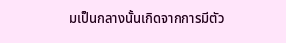มเป็นกลางนั้นเกิดจากการมีตัว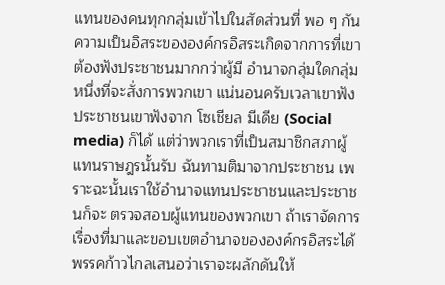แทนของคนทุกกลุ่มเข้าไปในสัดส่วนที่ พอ ๆ กัน ความเป็นอิสระขององค์กรอิสระเกิดจากการที่เขาต้องฟังประชาชนมากกว่าผู้มี อำนาจกลุ่มใดกลุ่มหนึ่งที่จะสั่งการพวกเขา แน่นอนครับเวลาเขาฟังประชาชนเขาฟังจาก โซเชียล มีเดีย (Social media) ก็ได้ แต่ว่าพวกเราที่เป็นสมาชิกสภาผู้แทนราษฎรนั้นรับ ฉันทามติมาจากประชาชน เพราะฉะนั้นเราใช้อำนาจแทนประชาชนและประชาชนก็จะ ตรวจสอบผู้แทนของพวกเขา ถ้าเราจัดการเรื่องที่มาและขอบเขตอำนาจขององค์กรอิสระได้ พรรคก้าวไกลเสนอว่าเราจะผลักดันให้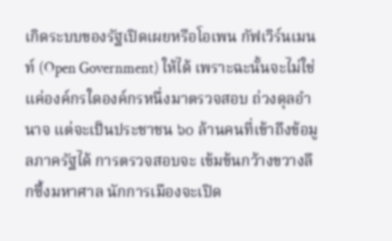เกิดระบบของรัฐเปิดเผยหรือโอเพน กัฟเวิร์นเมนท์ (Open Government) ให้ได้ เพราะฉะนั้นจะไม่ใช่แค่องค์กรใดองค์กรหนึ่งมาตรวจสอบ ถ่วงดุลอำนาจ แต่จะเป็นประชาชน ๖๐ ล้านคนที่เข้าถึงข้อมูลภาครัฐได้ การตรวจสอบจะ เข้มข้นกว้างขวางลึกซึ้งมหาศาล นักการเมืองจะเปิด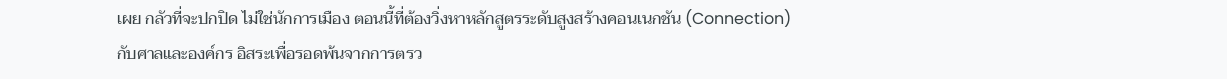เผย กลัวที่จะปกปิด ไม่ใช่นักการเมือง ตอนนี้ที่ต้องวิ่งหาหลักสูตรระดับสูงสร้างคอนเนกชัน (Connection) กับศาลและองค์กร อิสระเพื่อรอดพ้นจากการตรว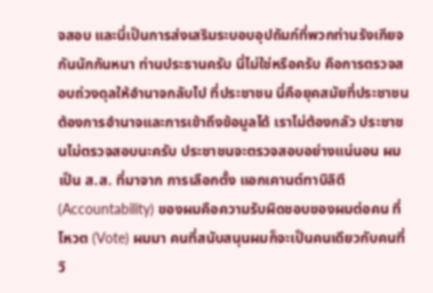จสอบ และนี่เป็นการส่งเสริมระบอบอุปถัมภ์ที่พวกท่านรังเกียจ กันนักกันหนา ท่านประธานครับ นี่ไม่ใช่หรือครับ คือการตรวจสอบถ่วงดุลให้อำนาจกลับไป ที่ประชาชน นี่คือยุคสมัยที่ประชาชนต้องการอำนาจและการเข้าถึงข้อมูลได้ เราไม่ต้องกลัว ประชาชนไม่ตรวจสอบนะครับ ประชาชนจะตรวจสอบอย่างแน่นอน ผมเป็น ส.ส. ที่มาจาก การเลือกตั้ง แอกเคานต์ทาบิลิตี (Accountability) ของผมคือความรับผิดชอบของผมต่อคน ที่โหวต (Vote) ผมมา คนที่สนับสนุนผมก็จะเป็นคนเดียวกับคนที่วิ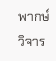พากษ์วิจาร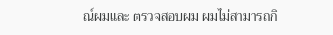ณ์ผมและ ตรวจสอบผม ผมไม่สามารถกิ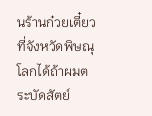นร้านก๋วยเตี๋ยวที่จังหวัดพิษณุโลกได้ถ้าผมตระบัดสัตย์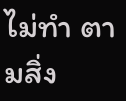ไม่ทำ ตามสิ่ง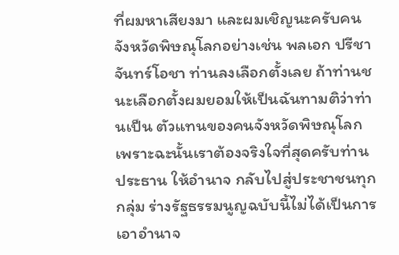ที่ผมหาเสียงมา และผมเชิญนะครับคนจังหวัดพิษณุโลกอย่างเช่น พลเอก ปรีชา จันทร์โอชา ท่านลงเลือกตั้งเลย ถ้าท่านชนะเลือกตั้งผมยอมให้เป็นฉันทามติว่าท่านเป็น ตัวแทนของคนจังหวัดพิษณุโลก เพราะฉะนั้นเราต้องจริงใจที่สุดครับท่านประธาน ให้อำนาจ กลับไปสู่ประชาชนทุกกลุ่ม ร่างรัฐธรรมนูญฉบับนี้ไม่ได้เป็นการเอาอำนาจ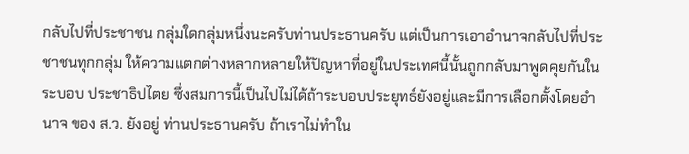กลับไปที่ประชาชน กลุ่มใดกลุ่มหนึ่งนะครับท่านประธานครับ แต่เป็นการเอาอำนาจกลับไปที่ประชาชนทุกกลุ่ม ให้ความแตกต่างหลากหลายให้ปัญหาที่อยู่ในประเทศนี้นั้นถูกกลับมาพูดคุยกันในระบอบ ประชาธิปไตย ซึ่งสมการนี้เป็นไปไม่ได้ถ้าระบอบประยุทธ์ยังอยู่และมีการเลือกตั้งโดยอำนาจ ของ ส.ว. ยังอยู่ ท่านประธานครับ ถ้าเราไม่ทำใน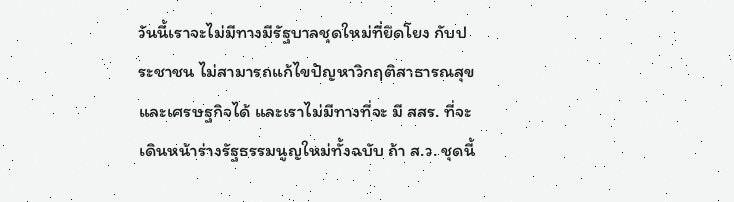วันนี้เราจะไม่มีทางมีรัฐบาลชุดใหม่ที่ยึดโยง กับประชาชน ไม่สามารถแก้ไขปัญหาวิกฤติสาธารณสุขและเศรษฐกิจได้ และเราไม่มีทางที่จะ มี สสร. ที่จะเดินหน้าร่างรัฐธรรมนูญใหม่ทั้งฉบับ ถ้า ส.ว. ชุดนี้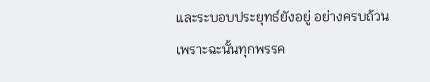และระบอบประยุทธ์ยังอยู่ อย่างครบถ้วน เพราะฉะนั้นทุกพรรค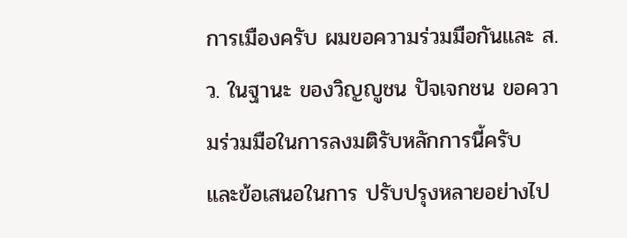การเมืองครับ ผมขอความร่วมมือกันและ ส.ว. ในฐานะ ของวิญญูชน ปัจเจกชน ขอความร่วมมือในการลงมติรับหลักการนี้ครับ และข้อเสนอในการ ปรับปรุงหลายอย่างไป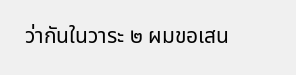ว่ากันในวาระ ๒ ผมขอเสน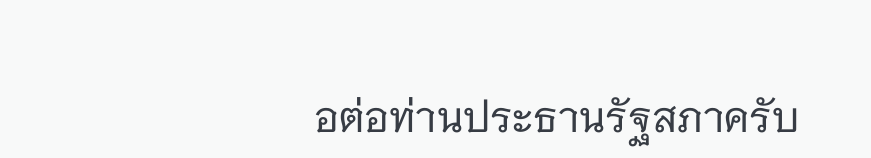อต่อท่านประธานรัฐสภาครับ